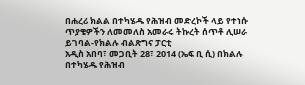በሐረሪ ክልል በተካሄዱ የሕዝብ መድረኮች ላይ የተነሱ ጥያቄዎችን ለመመለስ አመራሩ ትኩረት ሰጥቶ ሊሠራ ይገባል-የክልሉ ብልጽግና ፓርቲ
አዲስ አበባ፣ መጋቢት 28፣ 2014 (ኤፍ ቢ ሲ) በክልሉ በተካሄዱ የሕዝብ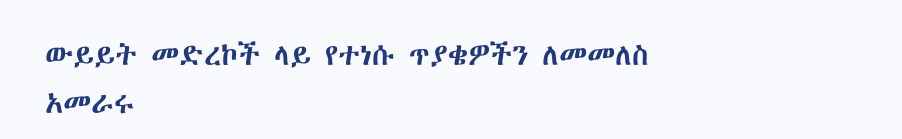ውይይት መድረኮች ላይ የተነሱ ጥያቄዎችን ለመመለስ አመራሩ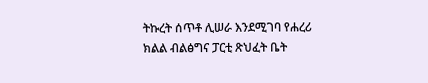ትኩረት ሰጥቶ ሊሠራ እንደሚገባ የሐረሪ ክልል ብልፅግና ፓርቲ ጽህፈት ቤት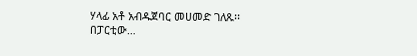ሃላፊ አቶ አብዱጀባር መሀመድ ገለጹ፡፡
በፓርቲው…